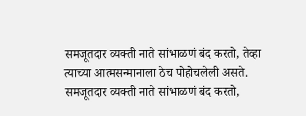समजूतदार व्यक्ती नाते सांभाळणं बंद करतो, तेव्हा त्याच्या आत्मसन्मानाला ठेच पोहोचलेली असते.
समजूतदार व्यक्ती नाते सांभाळणं बंद करतो,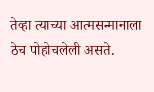तेव्हा त्याच्या आत्मसन्मानाला ठेच पोहोचलेली असते.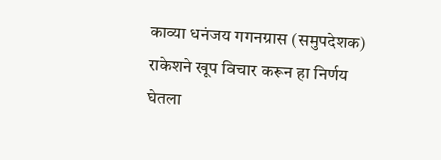काव्या धनंजय गगनग्रास (समुपदेशक) राकेशने खूप विचार करून हा निर्णय घेतला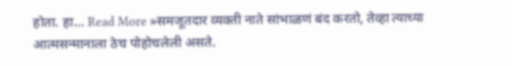होता. हा… Read More »समजूतदार व्यक्ती नाते सांभाळणं बंद करतो, तेव्हा त्याच्या आत्मसन्मानाला ठेच पोहोचलेली असते.